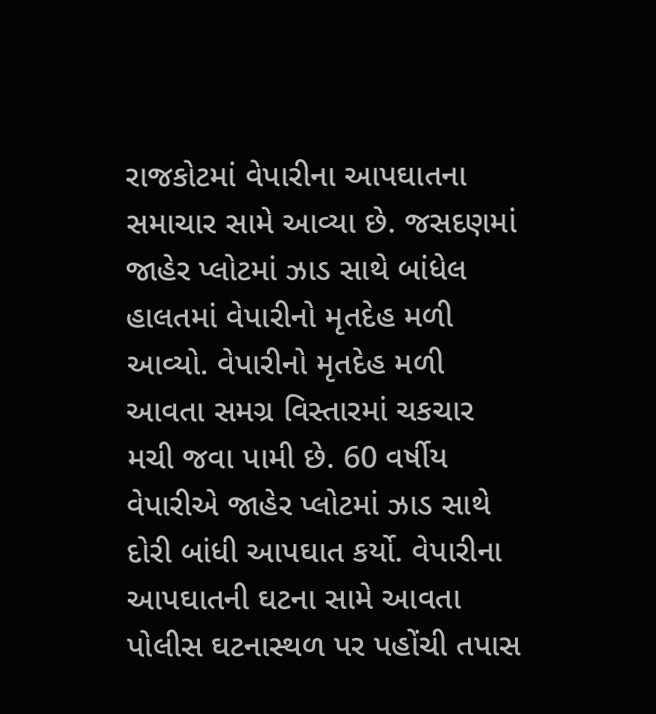રાજકોટમાં વેપારીના આપઘાતના સમાચાર સામે આવ્યા છે. જસદણમાં જાહેર પ્લોટમાં ઝાડ સાથે બાંધેલ હાલતમાં વેપારીનો મૃતદેહ મળી આવ્યો. વેપારીનો મૃતદેહ મળી આવતા સમગ્ર વિસ્તારમાં ચકચાર મચી જવા પામી છે. 60 વર્ષીય વેપારીએ જાહેર પ્લોટમાં ઝાડ સાથે દોરી બાંધી આપઘાત કર્યો. વેપારીના આપઘાતની ઘટના સામે આવતા પોલીસ ઘટનાસ્થળ પર પહોંચી તપાસ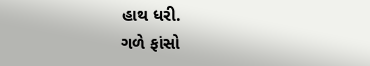હાથ ધરી.
ગળે ફાંસો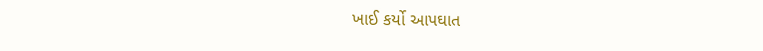ખાઈ કર્યો આપઘાત